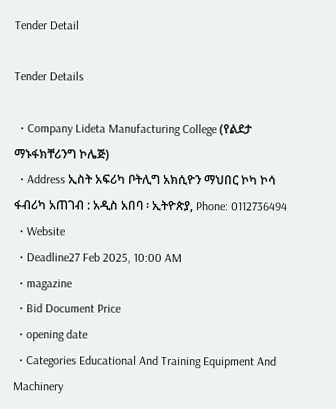Tender Detail

Tender Details

  • Company Lideta Manufacturing College (የልደታ ማኑፋክቸሪንግ ኮሌጅ)
  • Address ኢስት አፍሪካ ቦትሊግ አክሲዮን ማህበር ኮካ ኮሳ ፋብሪካ አጠገብ : አዲስ አበባ ፡ ኢትዮጵያ, Phone: 0112736494
  • Website
  • Deadline27 Feb 2025, 10:00 AM
  • magazine
  • Bid Document Price
  • opening date
  • Categories Educational And Training Equipment And Machinery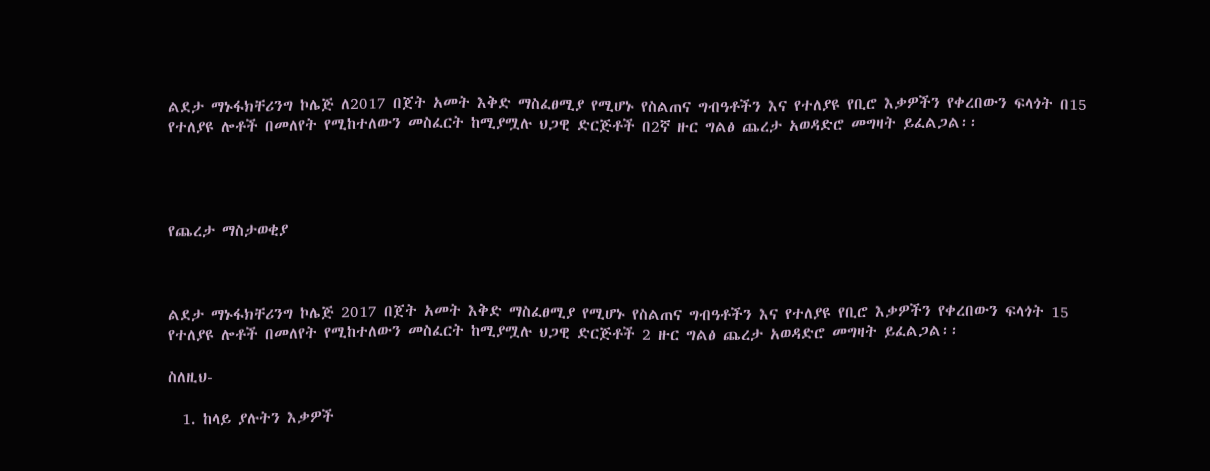ልደታ ማኑፋክቸሪንግ ኮሌጅ ለ2017 በጀት አመት እቅድ ማስፈፀሚያ የሚሆኑ የስልጠና ግብዓቶችን እና የተለያዩ የቢሮ እቃዎችን የቀረበውን ፍላጎት በ15 የተለያዩ ሎቶች በመለየት የሚከተለውን መስፈርት ከሚያሟሉ ህጋዊ ድርጅቶች በ2ኛ ዙር ግልፅ ጨረታ አወዳድሮ መግዛት ይፈልጋል፡፡




የጨረታ ማስታወቂያ



ልደታ ማኑፋክቸሪንግ ኮሌጅ 2017 በጀት አመት እቅድ ማስፈፀሚያ የሚሆኑ የስልጠና ግብዓቶችን እና የተለያዩ የቢሮ እቃዎችን የቀረበውን ፍላጎት 15 የተለያዩ ሎቶች በመለየት የሚከተለውን መስፈርት ከሚያሟሉ ህጋዊ ድርጅቶች 2 ዙር ግልፅ ጨረታ አወዳድሮ መግዛት ይፈልጋል፡፡

ስለዚህ-

  1. ከላይ ያሉትን እቃዎች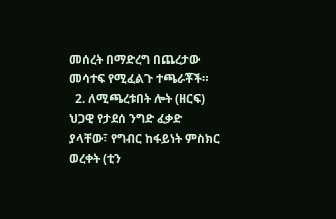መሰረት በማድረግ በጨረታው መሳተፍ የሚፈልጉ ተጫራቾች።
  2. ለሚጫረቱበት ሎት (ዘርፍ) ህጋዊ የታደሰ ንግድ ፈቃድ ያላቸው፣ የግብር ከፋይነት ምስክር ወረቀት (ቲን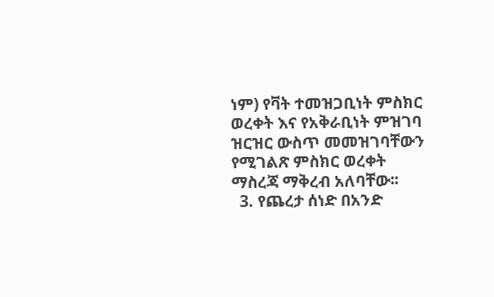ነም) የቫት ተመዝጋቢነት ምስክር ወረቀት እና የአቅራቢነት ምዝገባ ዝርዝር ውስጥ መመዝገባቸውን የሚገልጽ ምስክር ወረቀት ማስረጃ ማቅረብ አለባቸው፡፡
  3. የጨረታ ሰነድ በአንድ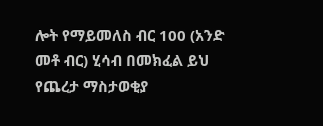ሎት የማይመለስ ብር 100 (አንድ መቶ ብር) ሂሳብ በመክፈል ይህ የጨረታ ማስታወቂያ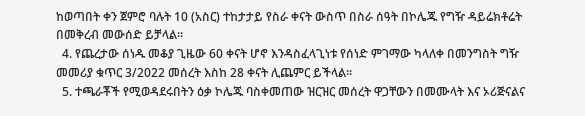ከወጣበት ቀን ጀምሮ ባሉት 10 (አስር) ተከታታይ የስራ ቀናት ውስጥ በስራ ሰዓት በኮሌጁ የግዥ ዳይሬክቶሬት በመቅረብ መውሰድ ይቻላል፡፡
  4. የጨረታው ሰነዱ መቆያ ጊዜው 60 ቀናት ሆኖ እንዳስፈላጊነቱ የሰነድ ምገማው ካላለቀ በመንግስት ግዥ መመሪያ ቁጥር 3/2022 መሰረት እስከ 28 ቀናት ሊጨምር ይችላል፡፡
  5. ተጫራቾች የሚወዳደሩበትን ዕቃ ኮሌጁ ባስቀመጠው ዝርዝር መሰረት ዋጋቸውን በመሙላት እና ኦሪጅናልና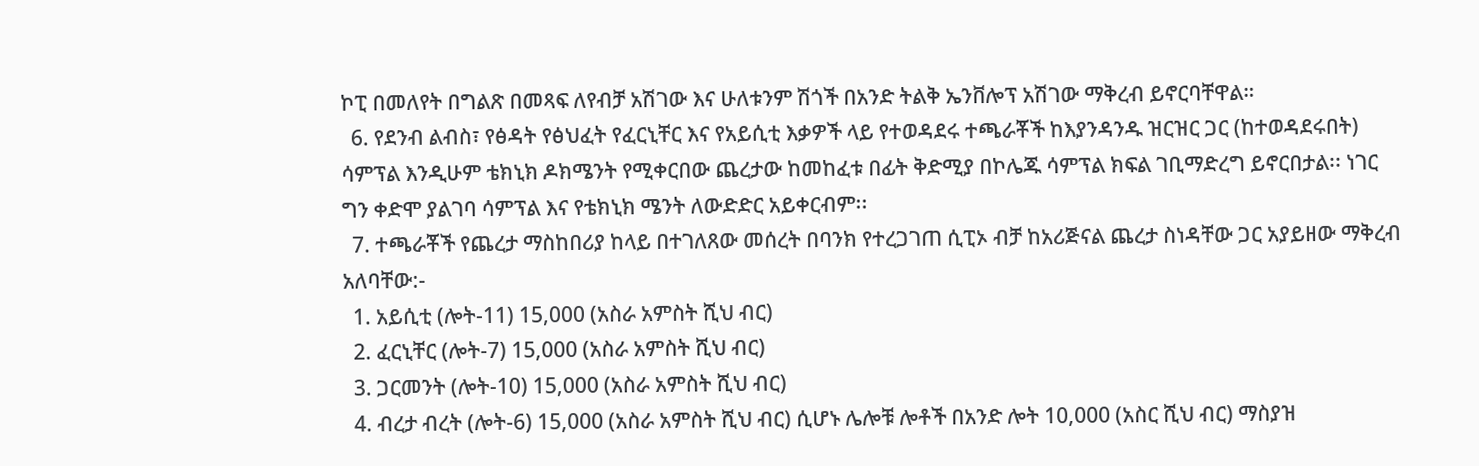ኮፒ በመለየት በግልጽ በመጻፍ ለየብቻ አሽገው እና ሁለቱንም ሽጎች በአንድ ትልቅ ኤንቨሎፕ አሽገው ማቅረብ ይኖርባቸዋል።
  6. የደንብ ልብስ፣ የፅዳት የፅህፈት የፈርኒቸር እና የአይሲቲ እቃዎች ላይ የተወዳደሩ ተጫራቾች ከእያንዳንዱ ዝርዝር ጋር (ከተወዳደሩበት) ሳምፕል እንዲሁም ቴክኒክ ዶክሜንት የሚቀርበው ጨረታው ከመከፈቱ በፊት ቅድሚያ በኮሌጁ ሳምፕል ክፍል ገቢማድረግ ይኖርበታል፡፡ ነገር ግን ቀድሞ ያልገባ ሳምፕል እና የቴክኒክ ሜንት ለውድድር አይቀርብም፡፡
  7. ተጫራቾች የጨረታ ማስከበሪያ ከላይ በተገለጸው መሰረት በባንክ የተረጋገጠ ሲፒኦ ብቻ ከአሪጅናል ጨረታ ስነዳቸው ጋር አያይዘው ማቅረብ አለባቸው:-
  1. አይሲቲ (ሎት-11) 15,000 (አስራ አምስት ሺህ ብር)
  2. ፈርኒቸር (ሎት-7) 15,000 (አስራ አምስት ሺህ ብር)
  3. ጋርመንት (ሎት-10) 15,000 (አስራ አምስት ሺህ ብር)
  4. ብረታ ብረት (ሎት-6) 15,000 (አስራ አምስት ሺህ ብር) ሲሆኑ ሌሎቹ ሎቶች በአንድ ሎት 10,000 (አስር ሺህ ብር) ማስያዝ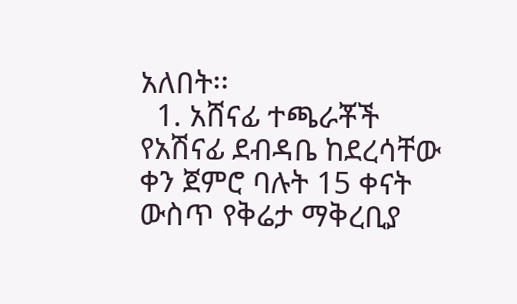አለበት፡፡
  1. አሸናፊ ተጫራቾች የአሽናፊ ደብዳቤ ከደረሳቸው ቀን ጀምሮ ባሉት 15 ቀናት ውስጥ የቅሬታ ማቅረቢያ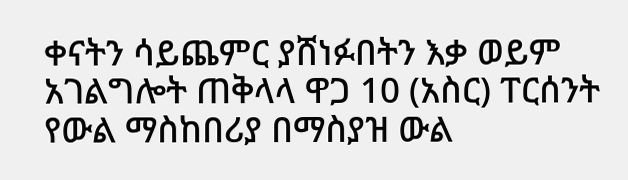ቀናትን ሳይጨምር ያሸነፉበትን እቃ ወይም አገልግሎት ጠቅላላ ዋጋ 10 (አስር) ፐርሰንት የውል ማስከበሪያ በማስያዝ ውል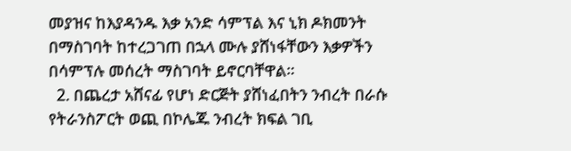መያዝና ከእያዳንዱ እቃ አንድ ሳምፕል እና ኒክ ዶክመንት በማስገባት ከተረጋገጠ በኋላ ሙሉ ያሸነፋቸውን እቃዎችን በሳምፕሉ መሰረት ማስገባት ይኖርባቸዋል፡፡
  2. በጨረታ አሸናፊ የሆነ ድርጅት ያሸነፈበትን ንብረት በራሱ የትራንስፖርት ወጪ በኮሌጁ ንብረት ክፍል ገቢ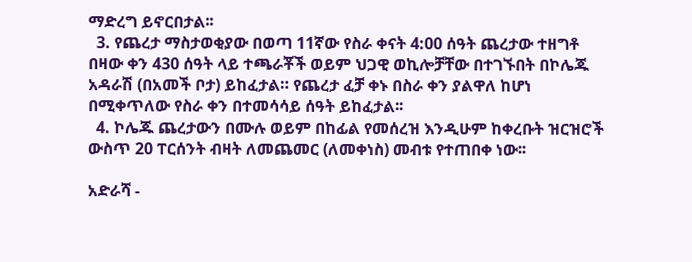ማድረግ ይኖርበታል፡፡
  3. የጨረታ ማስታወቂያው በወጣ 11ኛው የስራ ቀናት 4:00 ሰዓት ጨረታው ተዘግቶ በዛው ቀን 430 ሰዓት ላይ ተጫራቾች ወይም ህጋዊ ወኪሎቻቸው በተገኙበት በኮሌጁ አዳራሽ (በአመች ቦታ) ይከፈታል። የጨረታ ፈቻ ቀኑ በስራ ቀን ያልዋለ ከሆነ በሚቀጥለው የስራ ቀን በተመሳሳይ ሰዓት ይከፈታል፡፡
  4. ኮሌጁ ጨረታውን በሙሉ ወይም በከፊል የመሰረዝ እንዲሁም ከቀረቡት ዝርዝሮች ውስጥ 20 ፐርሰንት ብዛት ለመጨመር (ለመቀነስ) መብቱ የተጠበቀ ነው፡፡

አድራሻ -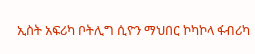ኢስት አፍሪካ ቦትሊግ ሲዮን ማህበር ኮካኮላ ፋብሪካ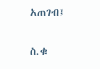አጠገብ፤

ስ.ቁ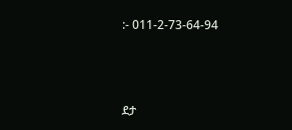:- 011-2-73-64-94



ደታ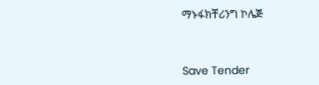ማኑፋክቸሪንግ ኮሌጅ



Save Tender